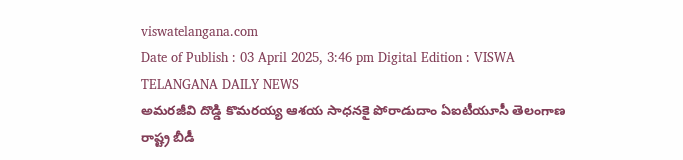viswatelangana.com
Date of Publish : 03 April 2025, 3:46 pm Digital Edition : VISWA TELANGANA DAILY NEWS
అమరజీవి దొడ్డి కొమరయ్య ఆశయ సాధనకై పోరాడుదాం ఏఐటీయూసీ తెలంగాణ రాష్ట్ర బీడీ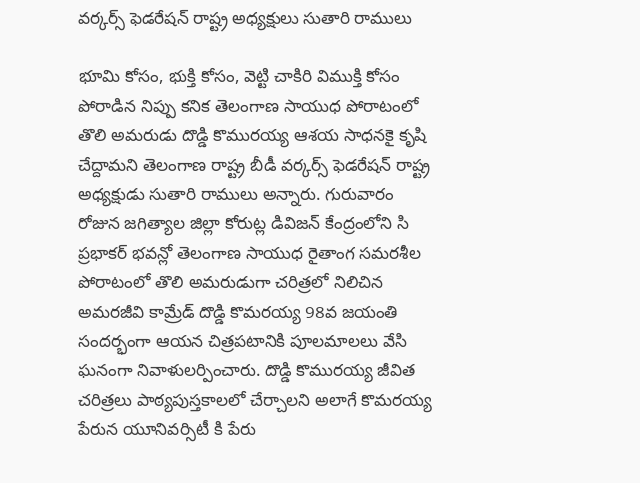వర్కర్స్ ఫెడరేషన్ రాష్ట్ర అధ్యక్షులు సుతారి రాములు

భూమి కోసం, భుక్తి కోసం, వెట్టి చాకిరి విముక్తి కోసం పోరాడిన నిప్పు కనిక తెలంగాణ సాయుధ పోరాటంలో తొలి అమరుడు దొడ్డి కొమురయ్య ఆశయ సాధనకై కృషి చేద్దామని తెలంగాణ రాష్ట్ర బీడీ వర్కర్స్ ఫెడరేషన్ రాష్ట్ర అధ్యక్షుడు సుతారి రాములు అన్నారు. గురువారం రోజున జగిత్యాల జిల్లా కోరుట్ల డివిజన్ కేంద్రంలోని సి ప్రభాకర్ భవన్లో తెలంగాణ సాయుధ రైతాంగ సమరశీల పోరాటంలో తొలి అమరుడుగా చరిత్రలో నిలిచిన అమరజీవి కామ్రేడ్ దొడ్డి కొమరయ్య 98వ జయంతి సందర్భంగా ఆయన చిత్రపటానికి పూలమాలలు వేసి ఘనంగా నివాళులర్పించారు. దొడ్డి కొమురయ్య జీవిత చరిత్రలు పాఠ్యపుస్తకాలలో చేర్చాలని అలాగే కొమరయ్య పేరున యూనివర్సిటీ కి పేరు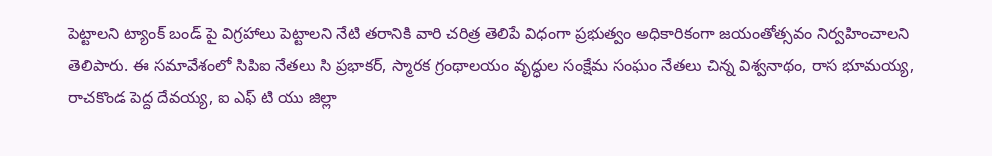పెట్టాలని ట్యాంక్ బండ్ పై విగ్రహాలు పెట్టాలని నేటి తరానికి వారి చరిత్ర తెలిపే విధంగా ప్రభుత్వం అధికారికంగా జయంతోత్సవం నిర్వహించాలని తెలిపారు. ఈ సమావేశంలో సిపిఐ నేతలు సి ప్రభాకర్, స్మారక గ్రంథాలయం వృద్ధుల సంక్షేమ సంఘం నేతలు చిన్న విశ్వనాథం, రాస భూమయ్య, రాచకొండ పెద్ద దేవయ్య, ఐ ఎఫ్ టి యు జిల్లా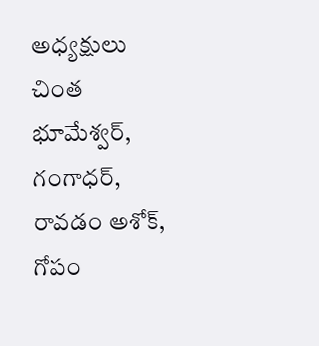అధ్యక్షులు చింత భూమేశ్వర్, గంగాధర్, రావడం అశోక్, గోపం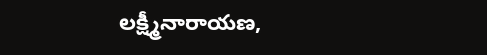లక్ష్మీనారాయణ,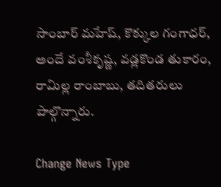సాంబార్ మహేష్, కొక్కుల గంగాధర్, అందే వంశీకృష్ణ, వడ్లకొండ తుకారం, రామిల్ల రాంబాబు, తదితరులు పాల్గొన్నారు.

Change News Type